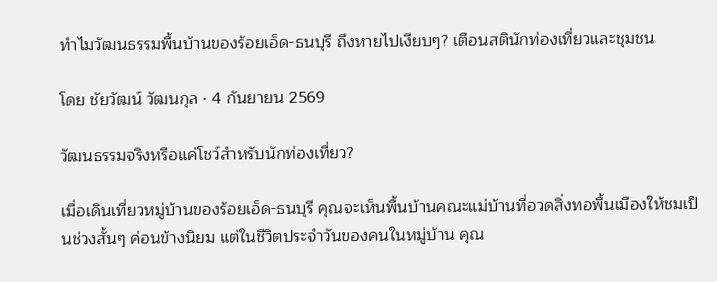ทำไมวัฒนธรรมพื้นบ้านของร้อยเอ็ด-ธนบุรี ถึงหายไปเงียบๆ? เตือนสตินักท่องเที่ยวและชุมชน

โดย ชัยวัฒน์ วัฒนกุล · 4 กันยายน 2569

วัฒนธรรมจริงหรือแค่โชว์สำหรับนักท่องเที่ยว?

เมื่อเดินเที่ยวหมู่บ้านของร้อยเอ็ด-ธนบุรี คุณจะเห็นพื้นบ้านคณะแม่บ้านที่อวดสิ่งทอพื้นเมืองให้ชมเป็นช่วงสั้นๆ ค่อนข้างนิยม แต่ในชีวิตประจำวันของคนในหมู่บ้าน คุณ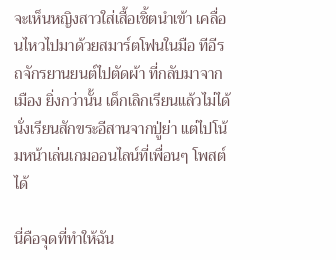จะเห็นหญิงสาวใส่เสื้อเชิ้ตนำเข้า เคลื่อนไหวไปมาด้วยสมาร์ตโฟนในมือ ทีอีรถจักรยานยนต์ไปตัดผ้า ที่กลับมาจากเมือง ยิ่งกว่านั้น เด็กเลิกเรียนแล้วไม่ได้นั่งเรียนสักขระอีสานจากปู่ย่า แต่ไปโน้มหน้าเล่นเกมออนไลน์ที่เพื่อนๆ โพสต์ได้

นี่คือจุดที่ทำให้ฉัน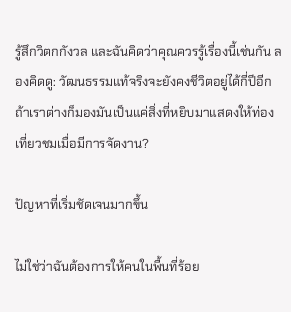รู้สึกวิตกกังวล และฉันคิดว่าคุณควรรู้เรื่องนี้เช่นกัน ลองคิดดู: วัฒนธรรมแท้จริงจะยังคงชีวิตอยู่ได้กี่ปีอีก ถ้าเราต่างก็มองมันเป็นแค่สิ่งที่หยิบมาแสดงให้ท่องเที่ยวชมเมื่อมีการจัดงาน?

ปัญหาที่เริ่มชัดเจนมากขึ้น

ไม่ใช่ว่าฉันต้องการให้คนในพื้นที่ร้อย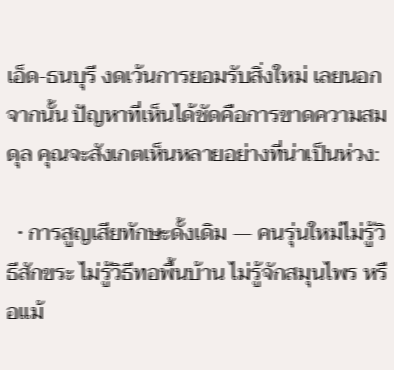เอ็ด-ธนบุรี งดเว้นการยอมรับสิ่งใหม่ เลยนอกจากนั้น ปัญหาที่เห็นได้ชัดคือการขาดความสมดุล คุณจะสังเกตเห็นหลายอย่างที่น่าเป็นห่วง:

  • การสูญเสียทักษะดั้งเดิม — คนรุ่นใหม่ไม่รู้วิธีสักขระ ไม่รู้วิธีทอพื้นบ้าน ไม่รู้จักสมุนไพร หรือแม้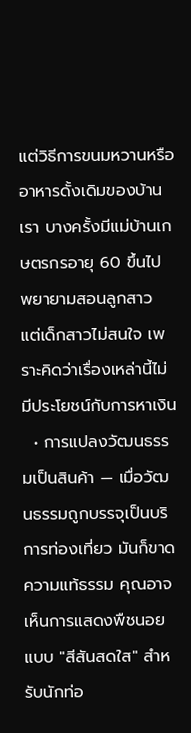แต่วิธีการขนมหวานหรืออาหารดั้งเดิมของบ้านเรา บางครั้งมีแม่บ้านเกษตรกรอายุ 60 ขึ้นไป พยายามสอนลูกสาว แต่เด็กสาวไม่สนใจ เพราะคิดว่าเรื่องเหล่านี้ไม่มีประโยชน์กับการหาเงิน
  • การแปลงวัฒนธรรมเป็นสินค้า — เมื่อวัฒนธรรมถูกบรรจุเป็นบริการท่องเที่ยว มันก็ขาดความแท้ธรรม คุณอาจเห็นการแสดงพืชนอยแบบ "สีสันสดใส" สำหรับนักท่อ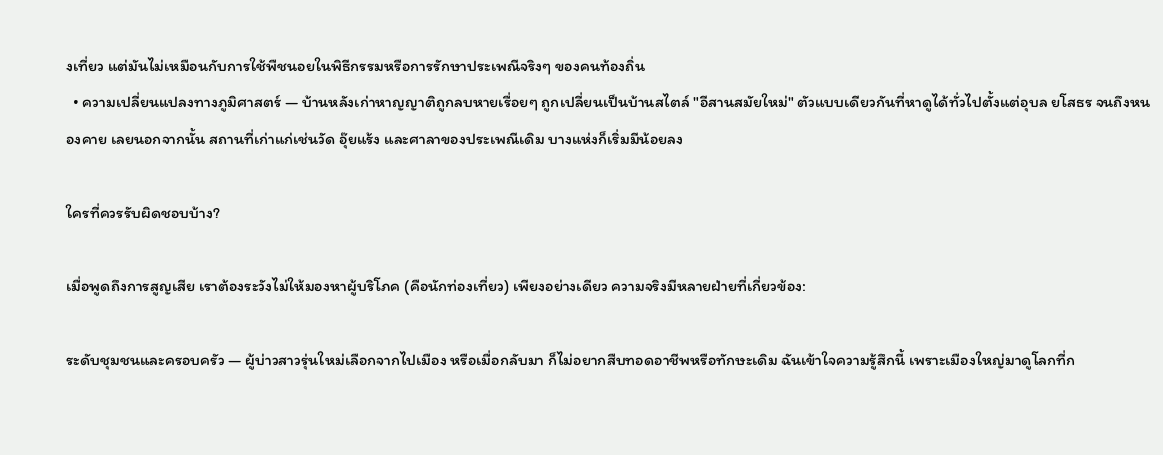งเที่ยว แต่มันไม่เหมือนกับการใช้พืชนอยในพิธีกรรมหรือการรักษาประเพณีจริงๆ ของคนท้องถิ่น
  • ความเปลี่ยนแปลงทางภูมิศาสตร์ — บ้านหลังเก่าหาญญาติถูกลบหายเรื่อยๆ ถูกเปลี่ยนเป็นบ้านสไตล์ "อีสานสมัยใหม่" ตัวแบบเดียวกันที่หาดูได้ทั่วไปตั้งแต่อุบล ยโสธร จนถึงหนองคาย เลยนอกจากนั้น สถานที่เก่าแก่เช่นวัด อุ๊ยแร้ง และศาลาของประเพณีเดิม บางแห่งก็เริ่มมีน้อยลง

ใครที่ควรรับผิดชอบบ้าง?

เมื่อพูดถึงการสูญเสีย เราต้องระวังไม่ให้มองหาผู้บริโภค (คือนักท่องเที่ยว) เพียงอย่างเดียว ความจริงมีหลายฝ่ายที่เกี่ยวข้อง:

ระดับชุมชนและครอบครัว — ผู้บ่าวสาวรุ่นใหม่เลือกจากไปเมือง หรือเมื่อกลับมา ก็ไม่อยากสืบทอดอาชีพหรือทักษะเดิม ฉันเข้าใจความรู้สึกนี้ เพราะเมืองใหญ่มาดูโลกที่ก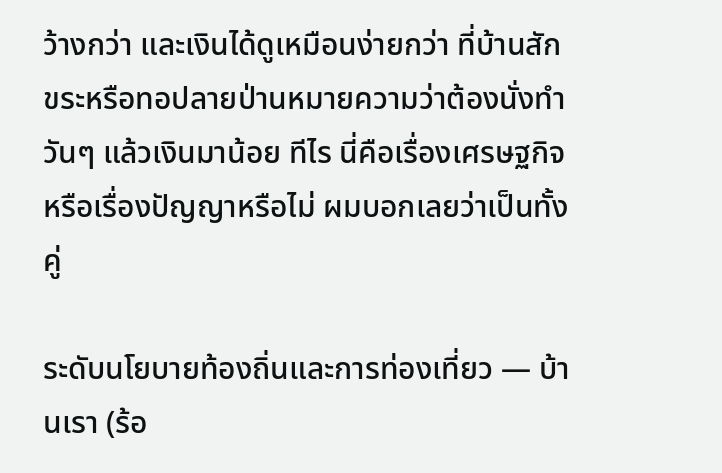ว้างกว่า และเงินได้ดูเหมือนง่ายกว่า ที่บ้านสักขระหรือทอปลายป่านหมายความว่าต้องนั่งทำวันๆ แล้วเงินมาน้อย ทีไร นี่คือเรื่องเศรษฐกิจหรือเรื่องปัญญาหรือไม่ ผมบอกเลยว่าเป็นทั้งคู่

ระดับนโยบายท้องถิ่นและการท่องเที่ยว — บ้านเรา (ร้อ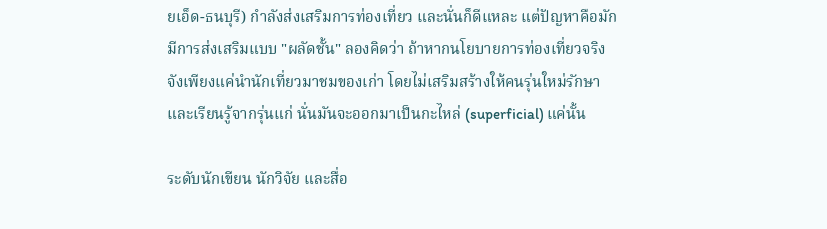ยเอ็ด-ธนบุรี) กำลังส่งเสริมการท่องเที่ยว และนั่นก็ดีแหละ แต่ปัญหาคือมักมีการส่งเสริมแบบ "ผลัดชั้น" ลองคิดว่า ถ้าหากนโยบายการท่องเที่ยวจริงจังเพียงแค่นำนักเที่ยวมาชมของเก่า โดยไม่เสริมสร้างให้คนรุ่นใหม่รักษาและเรียนรู้จากรุ่นแก่ นั่นมันจะออกมาเป็นกะไหล่ (superficial) แค่นั้น

ระดับนักเขียน นักวิจัย และสื่อ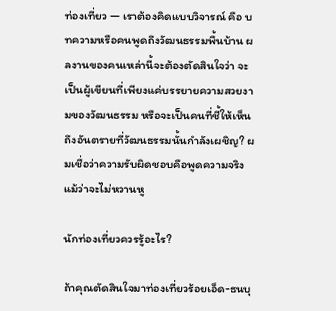ท่องเที่ยว — เราต้องคิดแบบวิจารณ์ คือ บทความหรือคนพูดถึงวัฒนธรรมพื้นบ้าน ผลงานของคนเหล่านี้จะต้องตัดสินใจว่า จะเป็นผู้เขียนที่เพียงแค่บรรยายความสวยงามของวัฒนธรรม หรือจะเป็นคนที่ชี้ให้เห็นถึงอันตรายที่วัฒนธรรมนั้นกำลังเผชิญ? ผมเชื่อว่าความรับผิดชอบคือพูดความจริง แม้ว่าจะไม่หวานหู

นักท่องเที่ยวควรรู้อะไร?

ถ้าคุณตัดสินใจมาท่องเที่ยวร้อยเอ็ด-ธนบุ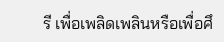รี เพื่อเพลิดเพลินหรือเพื่อศึ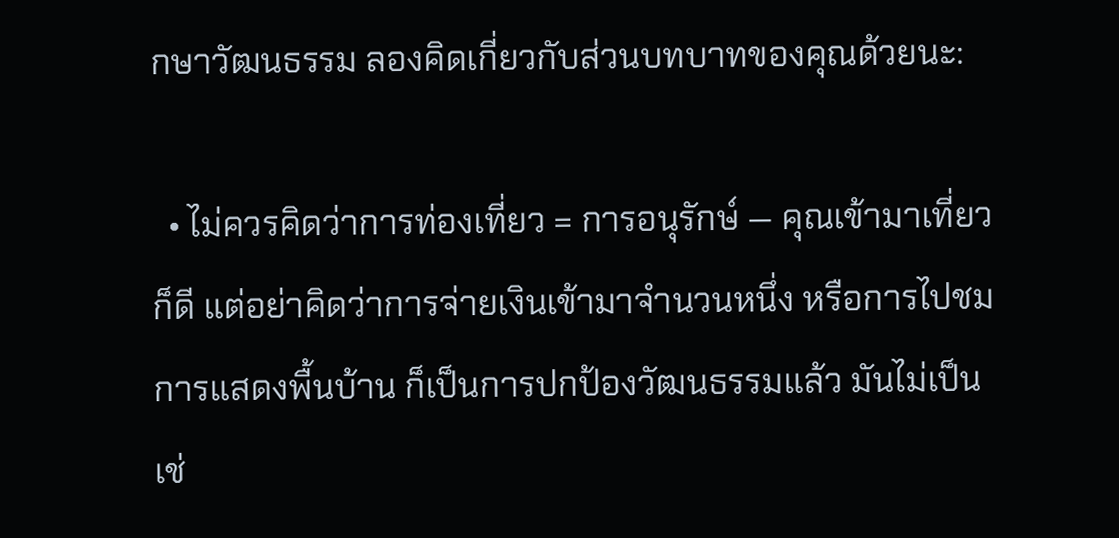กษาวัฒนธรรม ลองคิดเกี่ยวกับส่วนบทบาทของคุณด้วยนะ:

  • ไม่ควรคิดว่าการท่องเที่ยว = การอนุรักษ์ — คุณเข้ามาเที่ยวก็ดี แต่อย่าคิดว่าการจ่ายเงินเข้ามาจำนวนหนึ่ง หรือการไปชมการแสดงพื้นบ้าน ก็เป็นการปกป้องวัฒนธรรมแล้ว มันไม่เป็นเช่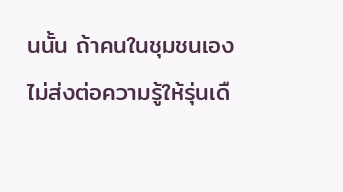นนั้น ถ้าคนในชุมชนเองไม่ส่งต่อความรู้ให้รุ่นเดื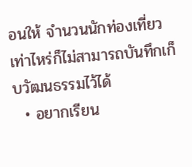อนให้ จำนวนนักท่องเที่ยวเท่าไหร่ก็ไม่สามารถบันทึกเก็บวัฒนธรรมไว้ได้
  • อยากเรียน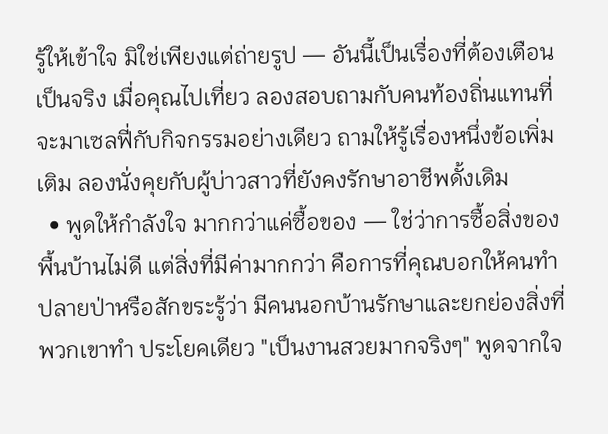รู้ให้เข้าใจ มิใช่เพียงแต่ถ่ายรูป — อันนี้เป็นเรื่องที่ต้องเตือนเป็นจริง เมื่อคุณไปเที่ยว ลองสอบถามกับคนท้องถิ่นแทนที่จะมาเซลฟี่กับกิจกรรมอย่างเดียว ถามให้รู้เรื่องหนึ่งข้อเพิ่มเติม ลองนั่งคุยกับผู้บ่าวสาวที่ยังคงรักษาอาชีพดั้งเดิม
  • พูดให้กำลังใจ มากกว่าแค่ซื้อของ — ใช่ว่าการซื้อสิ่งของพื้นบ้านไม่ดี แต่สิ่งที่มีค่ามากกว่า คือการที่คุณบอกให้คนทำปลายป่าหรือสักขระรู้ว่า มีคนนอกบ้านรักษาและยกย่องสิ่งที่พวกเขาทำ ประโยคเดียว "เป็นงานสวยมากจริงๆ" พูดจากใจ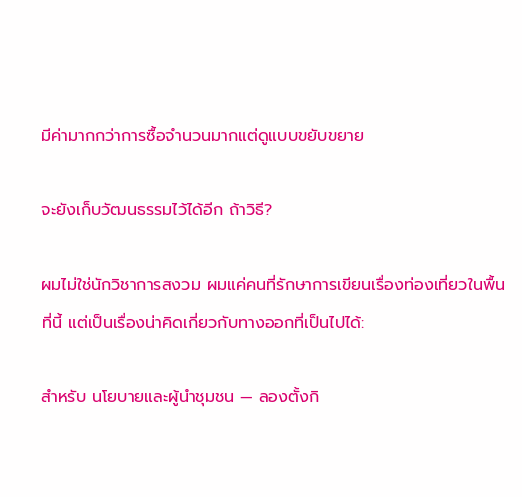มีค่ามากกว่าการซื้อจำนวนมากแต่ดูแบบขยับขยาย

จะยังเก็บวัฒนธรรมไว้ได้อีก ถ้าวิธี?

ผมไม่ใช่นักวิชาการสงวม ผมแค่คนที่รักษาการเขียนเรื่องท่องเที่ยวในพื้นที่นี้ แต่เป็นเรื่องน่าคิดเกี่ยวกับทางออกที่เป็นไปได้:

สำหรับ นโยบายและผู้นำชุมชน — ลองตั้งกิ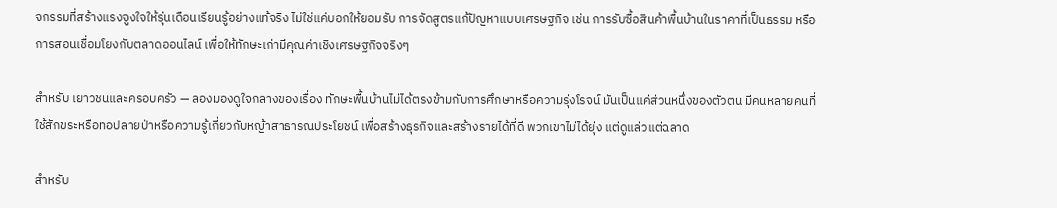จกรรมที่สร้างแรงจูงใจให้รุ่นเดือนเรียนรู้อย่างแท้จริง ไม่ใช่แค่บอกให้ยอมรับ การจัดสูตรแก้ปัญหาแบบเศรษฐกิจ เช่น การรับซื้อสินค้าพื้นบ้านในราคาที่เป็นธรรม หรือการสอนเชื่อมโยงกับตลาดออนไลน์ เพื่อให้ทักษะเก่ามีคุณค่าเชิงเศรษฐกิจจริงๆ

สำหรับ เยาวชนและครอบครัว — ลองมองดูใจกลางของเรื่อง ทักษะพื้นบ้านไม่ได้ตรงข้ามกับการศึกษาหรือความรุ่งโรจน์ มันเป็นแค่ส่วนหนึ่งของตัวตน มีคนหลายคนที่ใช้สักขระหรือทอปลายป่าหรือความรู้เกี่ยวกับหญ้าสาธารณประโยชน์ เพื่อสร้างธุรกิจและสร้างรายได้ที่ดี พวกเขาไม่ได้ยุ่ง แต่ดูแล่วแต่ฉลาด

สำหรับ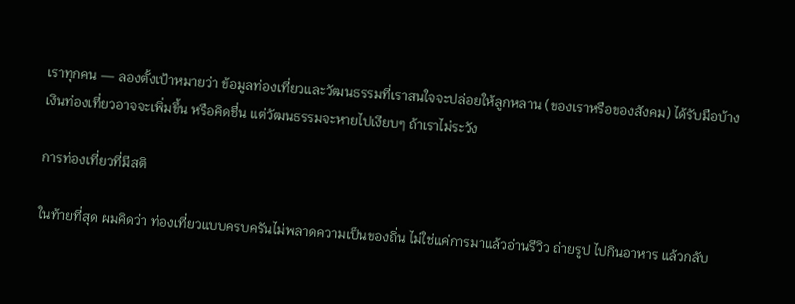เราทุกคน — ลองตั้งเป้าหมายว่า ข้อมูลท่องเที่ยวและวัฒนธรรมที่เราสนใจจะปล่อยให้ลูกหลาน (ของเราหรือของสังคม) ได้รับมือบ้าง เงินท่องเที่ยวอาจจะเพิ่มขึ้น หรือคิดชื่น แต่วัฒนธรรมจะหายไปเงียบๆ ถ้าเราไม่ระวัง

การท่องเที่ยวที่มีสติ

ในท้ายที่สุด ผมคิดว่า ท่องเที่ยวแบบครบครันไม่พลาดความเป็นของถิ่น ไม่ใช่แค่การมาแล้วอ่านรีวิว ถ่ายรูป ไปกินอาหาร แล้วกลับ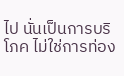ไป นั่นเป็นการบริโภค ไม่ใช่การท่อง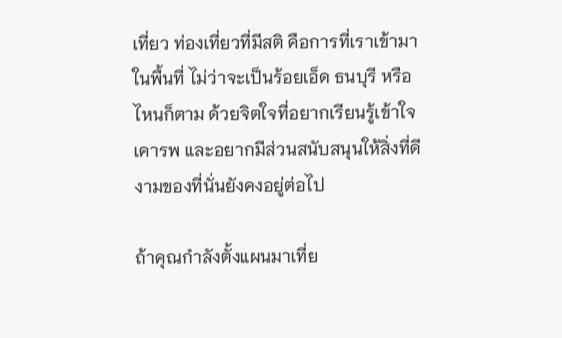เที่ยว ท่องเที่ยวที่มีสติ คือการที่เราเข้ามาในพื้นที่ ไม่ว่าจะเป็นร้อยเอ็ด ธนบุรี หรือไหนก็ตาม ด้วยจิตใจที่อยากเรียนรู้เข้าใจ เคารพ และอยากมีส่วนสนับสนุนให้สิ่งที่ดีงามของที่นั่นยังคงอยู่ต่อไป

ถ้าคุณกำลังตั้งแผนมาเที่ย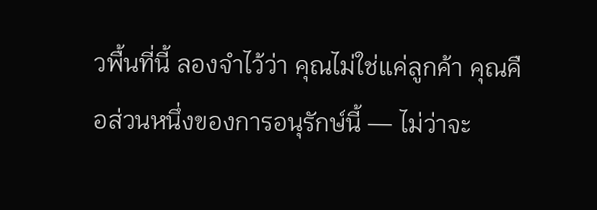วพื้นที่นี้ ลองจำไว้ว่า คุณไม่ใช่แค่ลูกค้า คุณคือส่วนหนึ่งของการอนุรักษ์นี้ — ไม่ว่าจะ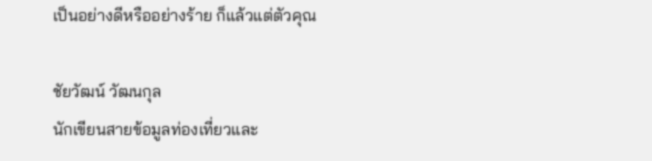เป็นอย่างดีหรืออย่างร้าย ก็แล้วแต่ตัวคุณ

ชัยวัฒน์ วัฒนกุล
นักเขียนสายข้อมูลท่องเที่ยวและ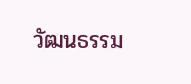วัฒนธรรม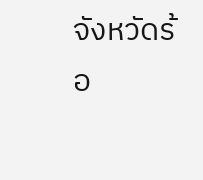จังหวัดร้อ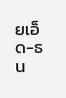ยเอ็ด-ธน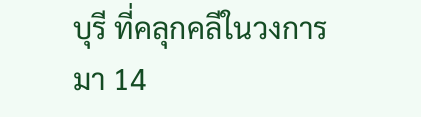บุรี ที่คลุกคลีในวงการมา 14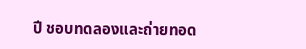ปี ชอบทดลองและถ่ายทอด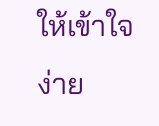ให้เข้าใจง่าย